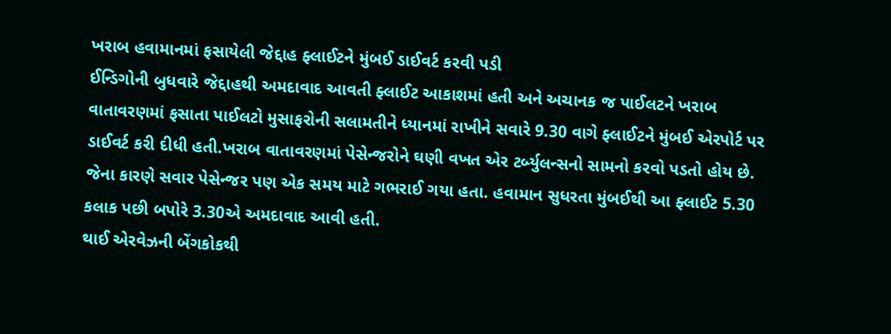ખરાબ હવામાનમાં ફસાયેલી જેદ્દાહ ફ્લાઈટને મુંબઈ ડાઈવર્ટ કરવી પડી
ઈન્ડિગોની બુધવારે જેદ્દાહથી અમદાવાદ આવતી ફ્લાઈટ આકાશમાં હતી અને અચાનક જ પાઈલટને ખરાબ વાતાવરણમાં ફસાતા પાઈલટો મુસાફરોની સલામતીને ધ્યાનમાં રાખીને સવારે 9.30 વાગે ફ્લાઈટને મુંબઈ એરપોર્ટ પર ડાઈવર્ટ કરી દીધી હતી.ખરાબ વાતાવરણમાં પેસેન્જરોને ઘણી વખત એર ટર્બ્યુલન્સનો સામનો કરવો પડતો હોય છે. જેના કારણે સવાર પેસેન્જર પણ એક સમય માટે ગભરાઈ ગયા હતા. હવામાન સુધરતા મુંબઈથી આ ફ્લાઈટ 5.30 કલાક પછી બપોરે 3.30એ અમદાવાદ આવી હતી.
થાઈ એરવેઝની બેંગકોકથી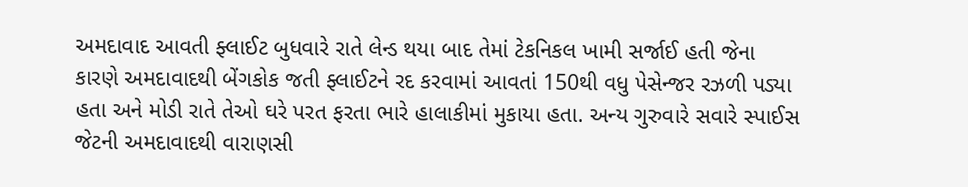અમદાવાદ આવતી ફ્લાઈટ બુધવારે રાતે લેન્ડ થયા બાદ તેમાં ટેકનિકલ ખામી સર્જાઈ હતી જેના કારણે અમદાવાદથી બેંગકોક જતી ફ્લાઈટને રદ કરવામાં આવતાં 150થી વધુ પેસેન્જર રઝળી પડ્યા હતા અને મોડી રાતે તેઓ ઘરે પરત ફરતા ભારે હાલાકીમાં મુકાયા હતા. અન્ય ગુરુવારે સવારે સ્પાઈસ જેટની અમદાવાદથી વારાણસી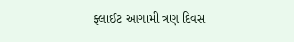ફ્લાઈટ આગામી ત્રણ દિવસ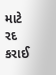માટે રદ કરાઈ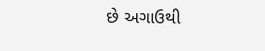છે અગાઉથી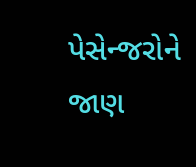પેસેન્જરોને જાણ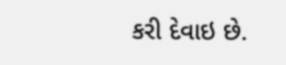કરી દેવાઇ છે.